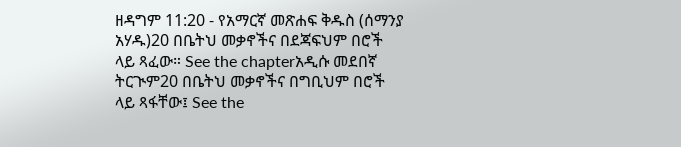ዘዳግም 11:20 - የአማርኛ መጽሐፍ ቅዱስ (ሰማንያ አሃዱ)20 በቤትህ መቃኖችና በደጃፍህም በሮች ላይ ጻፈው። See the chapterአዲሱ መደበኛ ትርጒም20 በቤትህ መቃኖችና በግቢህም በሮች ላይ ጻፋቸው፤ See the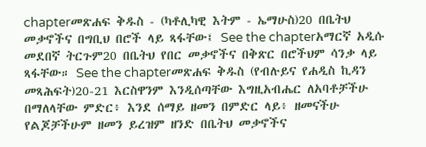chapterመጽሐፍ ቅዱስ - (ካቶሊካዊ እትም - ኤማሁስ)20 በቤትህ መቃኖችና በግቢህ በሮች ላይ ጻፋቸው፤ See the chapterአማርኛ አዲሱ መደበኛ ትርጉም20 በቤትህ የበር መቃኖችና በቅጽር በሮችህም ሳንቃ ላይ ጻፋቸው። See the chapterመጽሐፍ ቅዱስ (የብሉይና የሐዲስ ኪዳን መጻሕፍት)20-21 እርስዋንም እንዲሰጣቸው እግዚአብሔር ለአባቶቻችሁ በማለላቸው ምድር፥ እንደ ሰማይ ዘመን በምድር ላይ፥ ዘመናችሁ የልጆቻችሁም ዘመን ይረዝም ዘንድ በቤትህ መቃኖችና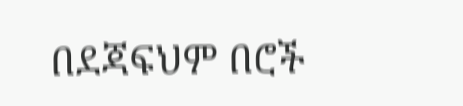በደጃፍህም በሮች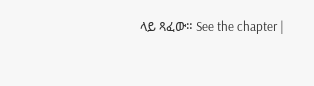ላይ ጻፈው። See the chapter |